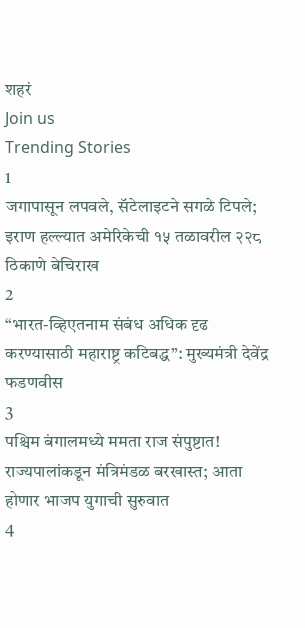शहरं
Join us
Trending Stories
1
जगापासून लपवले, सॅटेलाइटने सगळे टिपले; इराण हल्ल्यात अमेरिकेची १५ तळावरील २२८ ठिकाणे बेचिराख
2
“भारत-व्हिएतनाम संबंध अधिक दृढ करण्यासाठी महाराष्ट्र कटिबद्ध”: मुख्यमंत्री देवेंद्र फडणवीस
3
पश्चिम बंगालमध्ये ममता राज संपुष्टात! राज्यपालांकडून मंत्रिमंडळ बरखास्त; आता होणार भाजप युगाची सुरुवात
4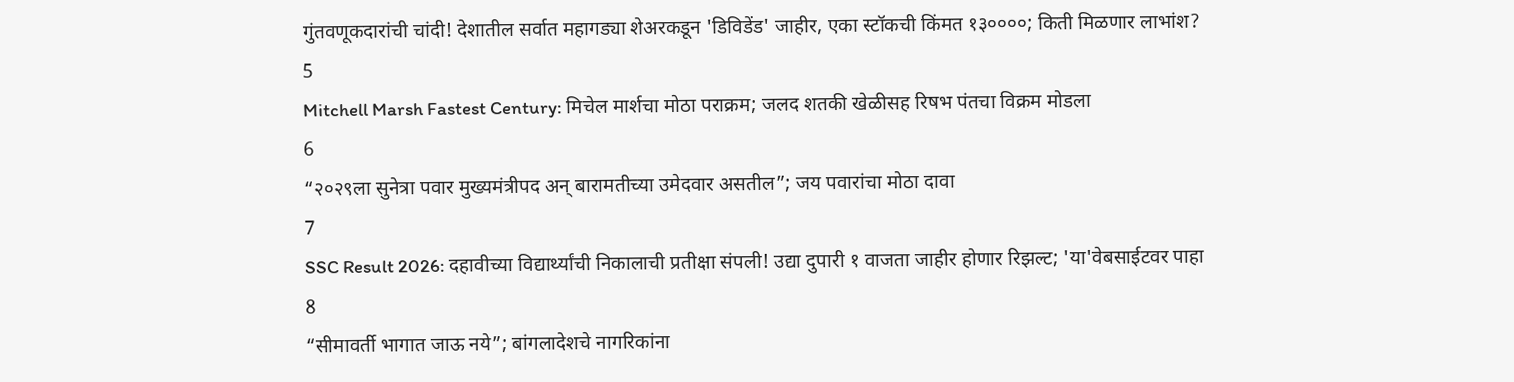गुंतवणूकदारांची चांदी! देशातील सर्वात महागड्या शेअरकडून 'डिविडेंड' जाहीर, एका स्टॉकची किंमत १३००००; किती मिळणार लाभांश?
5
Mitchell Marsh Fastest Century: मिचेल मार्शचा मोठा पराक्रम; जलद शतकी खेळीसह रिषभ पंतचा विक्रम मोडला
6
“२०२९ला सुनेत्रा पवार मुख्यमंत्रीपद अन् बारामतीच्या उमेदवार असतील”; जय पवारांचा मोठा दावा
7
SSC Result 2026: दहावीच्या विद्यार्थ्यांची निकालाची प्रतीक्षा संपली! उद्या दुपारी १ वाजता जाहीर होणार रिझल्ट; 'या'वेबसाईटवर पाहा
8
“सीमावर्ती भागात जाऊ नये”; बांगलादेशचे नागरिकांना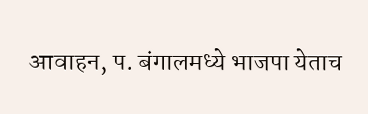आवाहन, प. बंगालमध्ये भाजपा येताच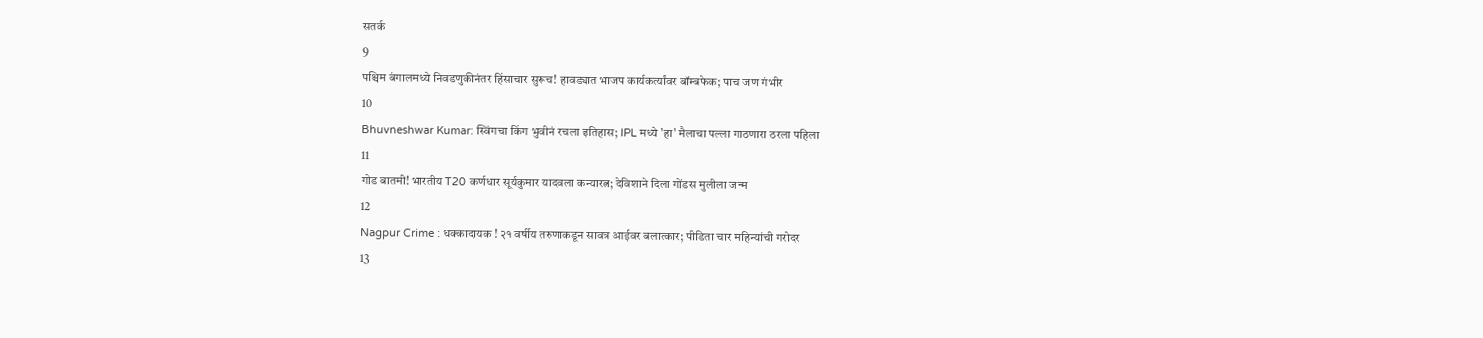सतर्क
9
पश्चिम बंगालमध्ये निवडणुकीनंतर हिंसाचार सुरूच! हावड्यात भाजप कार्यकर्त्यांवर बॉम्बफेक; पाच जण गंभीर
10
Bhuvneshwar Kumar: स्विंगचा किंग भुवीनं रचला इतिहास; IPL मध्ये 'हा' मैलाचा पल्ला गाठणारा ठरला पहिला
11
गोड बातमी! भारतीय T20 कर्णधार सूर्यकुमार यादवला कन्यारत्न; देविशाने दिला गोंडस मुलीला जन्म
12
Nagpur Crime : धक्कादायक ! २१ वर्षीय तरुणाकडून सावत्र आईवर बलात्कार; पीडिता चार महिन्यांची गरोदर
13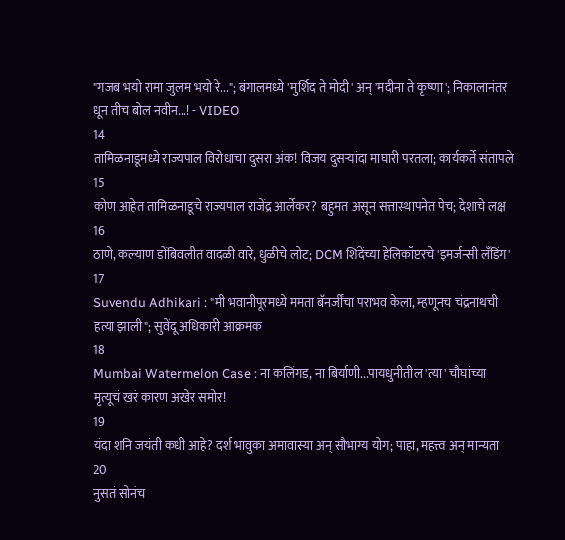"गजब भयो रामा जुलम भयो रे..."; बंगालमध्ये 'मुर्शिद ते मोदी' अन् 'मदीना ते कृष्णा'; निकालानंतर धून तीच बोल नवीन...! - VIDEO
14
तामिळनाडूमध्ये राज्यपाल विरोधाचा दुसरा अंक! विजय दुसऱ्यांदा माघारी परतला; कार्यकर्ते संतापले
15
कोण आहेत तामिळनाडूचे राज्यपाल राजेंद्र आर्लेकर? बहुमत असून सत्तास्थापनेत पेच; देशाचे लक्ष
16
ठाणे, कल्याण डोंबिवलीत वादळी वारे, धुळीचे लोट; DCM शिंदेंच्या हेलिकॉप्टरचे 'इमर्जन्सी लँडिंग'
17
Suvendu Adhikari : "मी भवानीपूरमध्ये ममता बॅनर्जींचा पराभव केला, म्हणूनच चंद्रनाथची हत्या झाली"; सुवेंदू अधिकारी आक्रमक
18
Mumbai Watermelon Case : ना कलिंगड, ना बिर्याणी...पायधुनीतील 'त्या' चौघांच्या मृत्यूचं खरं कारण अखेर समोर!
19
यंदा शनि जयंती कधी आहे? दर्श भावुका अमावास्या अन् सौभाग्य योग; पाहा, महत्त्व अन् मान्यता
20
नुसतं सोनंच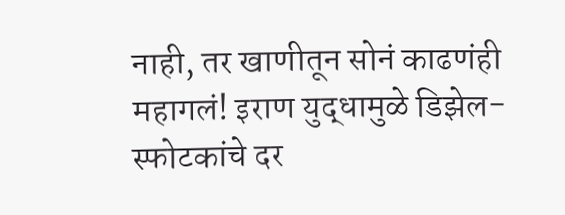नाही, तर खाणीतून सोनं काढणंही महागलं! इराण युद्धामुळे डिझेल-स्फोटकांचे दर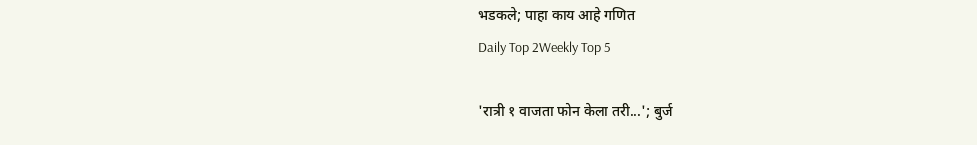भडकले; पाहा काय आहे गणित
Daily Top 2Weekly Top 5

'रात्री १ वाजता फोन केला तरी...'; बुर्ज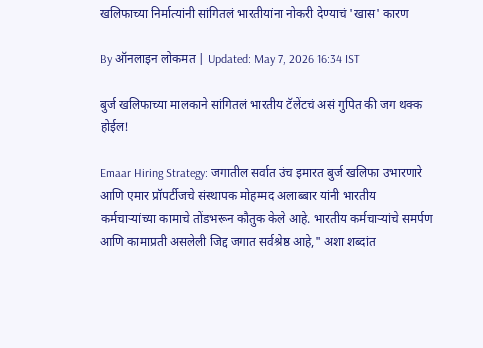खलिफाच्या निर्मात्यांनी सांगितलं भारतीयांना नोकरी देण्याचं 'खास' कारण

By ऑनलाइन लोकमत | Updated: May 7, 2026 16:34 IST

बुर्ज खलिफाच्या मालकाने सांगितलं भारतीय टॅलेंटचं असं गुपित की जग थक्क होईल!

Emaar Hiring Strategy: जगातील सर्वात उंच इमारत बुर्ज खलिफा उभारणारे आणि एमार प्रॉपर्टीजचे संस्थापक मोहम्मद अलाब्बार यांनी भारतीय कर्मचाऱ्यांच्या कामाचे तोंडभरून कौतुक केले आहे. भारतीय कर्मचाऱ्यांचे समर्पण आणि कामाप्रती असलेली जिद्द जगात सर्वश्रेष्ठ आहे," अशा शब्दांत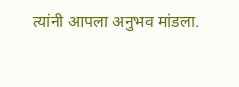त्यांनी आपला अनुभव मांडला.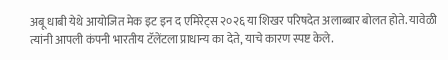अबू धाबी येथे आयोजित मेक इट इन द एमिरेट्स २०२६ या शिखर परिषदेत अलाब्बार बोलत होते. यावेळी त्यांनी आपली कंपनी भारतीय टॅलेंटला प्राधान्य का देते, याचे कारण स्पष्ट केले.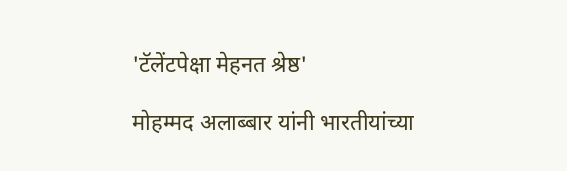'टॅलेंटपेक्षा मेहनत श्रेष्ठ'

मोहम्मद अलाब्बार यांनी भारतीयांच्या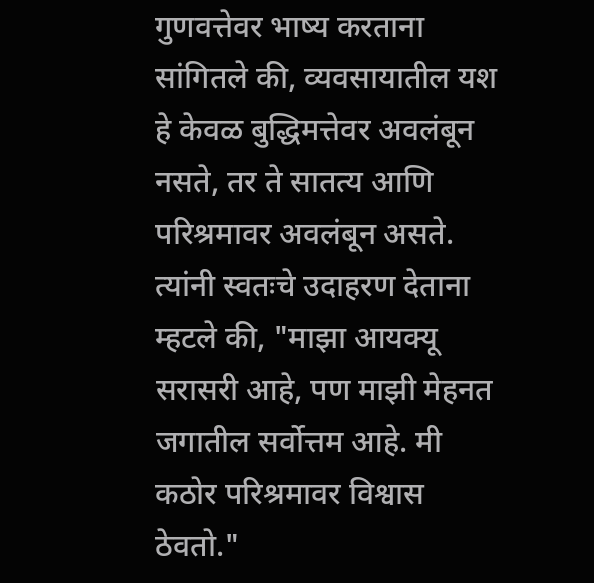गुणवत्तेवर भाष्य करताना सांगितले की, व्यवसायातील यश हे केवळ बुद्धिमत्तेवर अवलंबून नसते, तर ते सातत्य आणि परिश्रमावर अवलंबून असते. त्यांनी स्वतःचे उदाहरण देताना म्हटले की, "माझा आयक्यू सरासरी आहे, पण माझी मेहनत जगातील सर्वोत्तम आहे. मी कठोर परिश्रमावर विश्वास ठेवतो."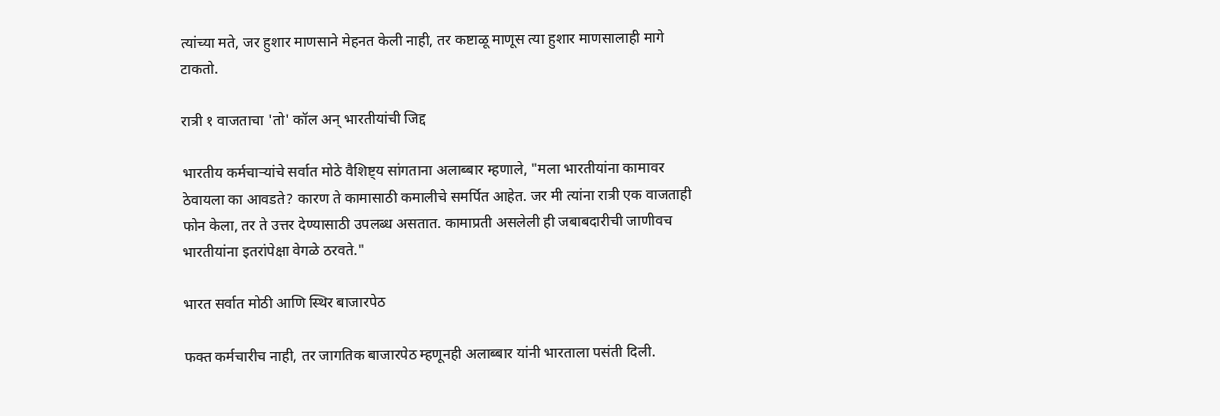त्यांच्या मते, जर हुशार माणसाने मेहनत केली नाही, तर कष्टाळू माणूस त्या हुशार माणसालाही मागे टाकतो.

रात्री १ वाजताचा 'तो' कॉल अन् भारतीयांची जिद्द

भारतीय कर्मचाऱ्यांचे सर्वात मोठे वैशिष्ट्य सांगताना अलाब्बार म्हणाले, "मला भारतीयांना कामावर ठेवायला का आवडते? कारण ते कामासाठी कमालीचे समर्पित आहेत. जर मी त्यांना रात्री एक वाजताही फोन केला, तर ते उत्तर देण्यासाठी उपलब्ध असतात. कामाप्रती असलेली ही जबाबदारीची जाणीवच भारतीयांना इतरांपेक्षा वेगळे ठरवते."

भारत सर्वात मोठी आणि स्थिर बाजारपेठ

फक्त कर्मचारीच नाही, तर जागतिक बाजारपेठ म्हणूनही अलाब्बार यांनी भारताला पसंती दिली.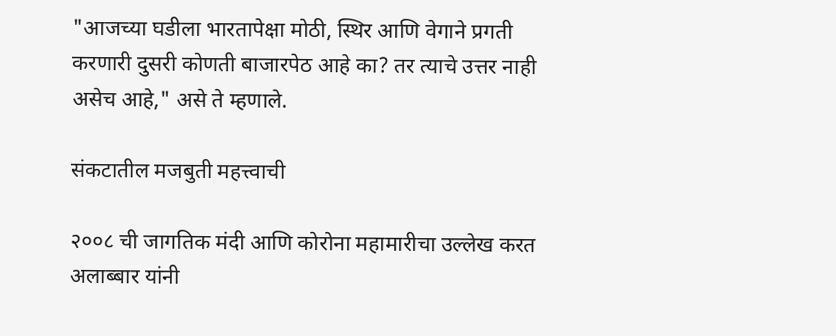"आजच्या घडीला भारतापेक्षा मोठी, स्थिर आणि वेगाने प्रगती करणारी दुसरी कोणती बाजारपेठ आहे का? तर त्याचे उत्तर नाही असेच आहे," असे ते म्हणाले.

संकटातील मजबुती महत्त्वाची

२००८ ची जागतिक मंदी आणि कोरोना महामारीचा उल्लेख करत अलाब्बार यांनी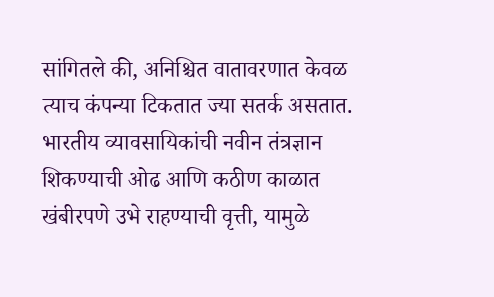सांगितले की, अनिश्चित वातावरणात केवळ त्याच कंपन्या टिकतात ज्या सतर्क असतात. भारतीय व्यावसायिकांची नवीन तंत्रज्ञान शिकण्याची ओढ आणि कठीण काळात खंबीरपणे उभे राहण्याची वृत्ती, यामुळे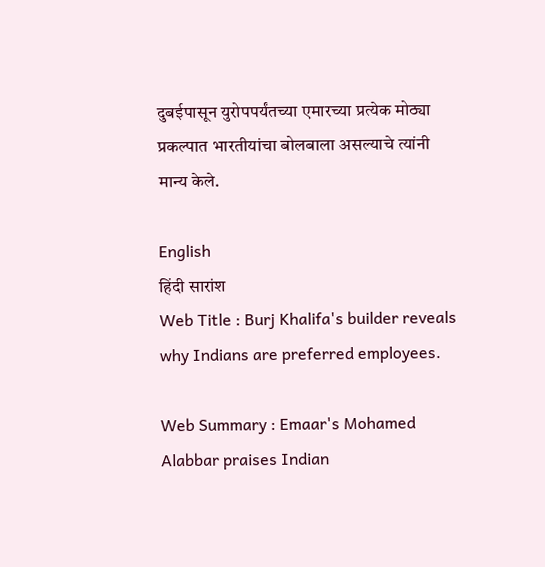दुबईपासून युरोपपर्यंतच्या एमारच्या प्रत्येक मोठ्या प्रकल्पात भारतीयांचा बोलबाला असल्याचे त्यांनी मान्य केले.

English
हिंदी सारांश
Web Title : Burj Khalifa's builder reveals why Indians are preferred employees.

Web Summary : Emaar's Mohamed Alabbar praises Indian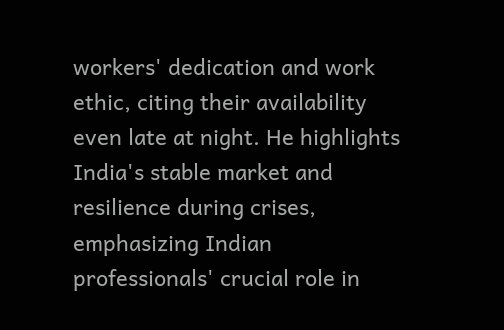workers' dedication and work ethic, citing their availability even late at night. He highlights India's stable market and resilience during crises, emphasizing Indian professionals' crucial role in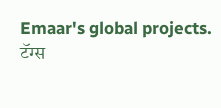Emaar's global projects.
टॅग्स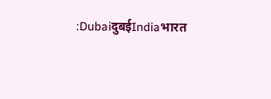:DubaiदुबईIndiaभारत